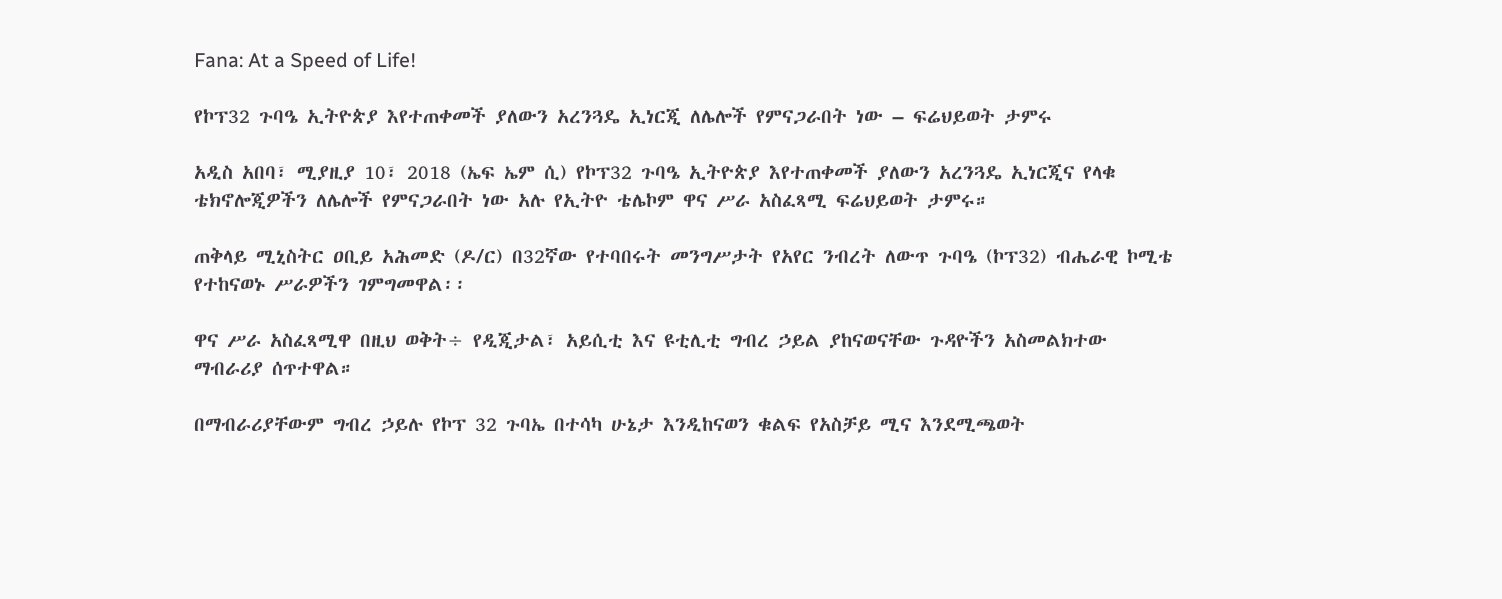Fana: At a Speed of Life!

የኮፕ32 ጉባዔ ኢትዮጵያ እየተጠቀመች ያለውን አረንጓዴ ኢነርጂ ለሌሎች የምናጋራበት ነው – ፍሬህይወት ታምሩ

አዲስ አበባ፣ ሚያዚያ 10፣ 2018 (ኤፍ ኤም ሲ) የኮፕ32 ጉባዔ ኢትዮጵያ እየተጠቀመች ያለውን አረንጓዴ ኢነርጂና የላቁ ቴክኖሎጂዎችን ለሌሎች የምናጋራበት ነው አሉ የኢትዮ ቴሌኮም ዋና ሥራ አስፈጻሚ ፍሬህይወት ታምሩ።

ጠቅላይ ሚኒስትር ዐቢይ አሕመድ (ዶ/ር) በ32ኛው የተባበሩት መንግሥታት የአየር ንብረት ለውጥ ጉባዔ (ኮፕ32) ብሔራዊ ኮሚቴ የተከናወኑ ሥራዎችን ገምግመዋል፡፡

ዋና ሥራ አስፈጻሚዋ በዚህ ወቅት÷ የዲጂታል፣ አይሲቲ እና ዩቲሊቲ ግብረ ኃይል ያከናወናቸው ጉዳዮችን አስመልክተው ማብራሪያ ሰጥተዋል።

በማብራሪያቸውም ግብረ ኃይሉ የኮፕ 32 ጉባኤ በተሳካ ሁኔታ እንዲከናወን ቁልፍ የአስቻይ ሚና እንደሚጫወት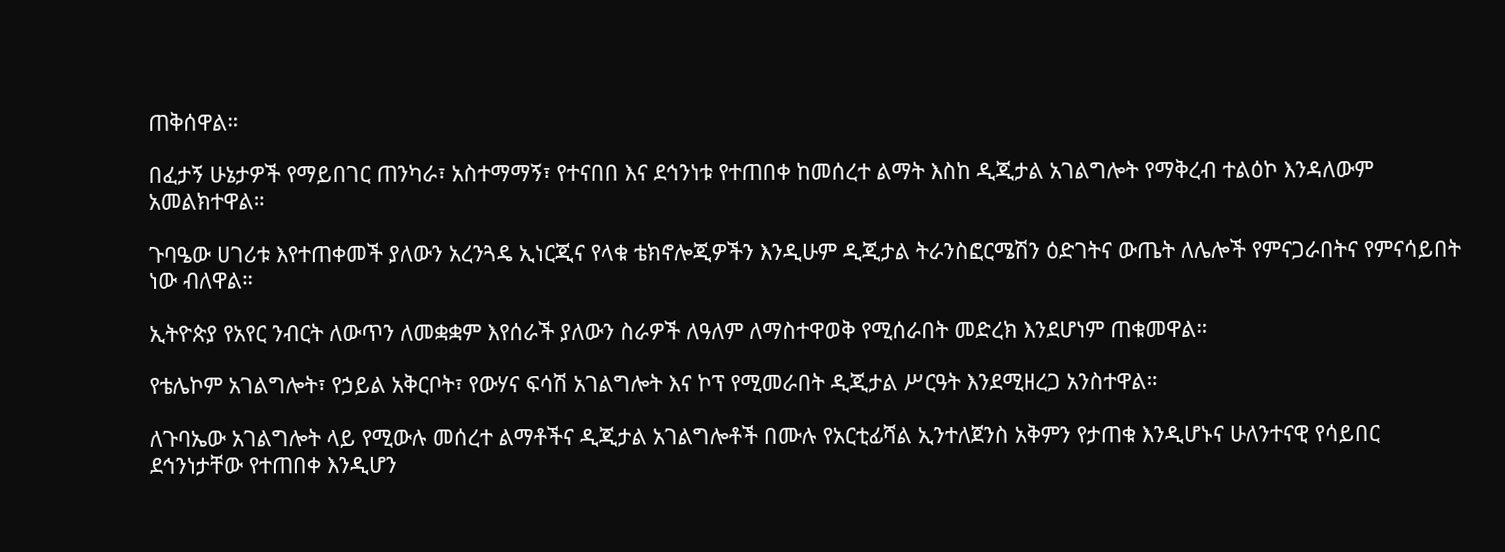ጠቅሰዋል።

በፈታኝ ሁኔታዎች የማይበገር ጠንካራ፣ አስተማማኝ፣ የተናበበ እና ደኅንነቱ የተጠበቀ ከመሰረተ ልማት እስከ ዲጂታል አገልግሎት የማቅረብ ተልዕኮ እንዳለውም አመልክተዋል።

ጉባዔው ሀገሪቱ እየተጠቀመች ያለውን አረንጓዴ ኢነርጂና የላቁ ቴክኖሎጂዎችን እንዲሁም ዲጂታል ትራንስፎርሜሽን ዕድገትና ውጤት ለሌሎች የምናጋራበትና የምናሳይበት ነው ብለዋል።

ኢትዮጵያ የአየር ንብርት ለውጥን ለመቋቋም እየሰራች ያለውን ስራዎች ለዓለም ለማስተዋወቅ የሚሰራበት መድረክ እንደሆነም ጠቁመዋል።

የቴሌኮም አገልግሎት፣ የኃይል አቅርቦት፣ የውሃና ፍሳሽ አገልግሎት እና ኮፕ የሚመራበት ዲጂታል ሥርዓት እንደሚዘረጋ አንስተዋል።

ለጉባኤው አገልግሎት ላይ የሚውሉ መሰረተ ልማቶችና ዲጂታል አገልግሎቶች በሙሉ የአርቲፊሻል ኢንተለጀንስ አቅምን የታጠቁ እንዲሆኑና ሁለንተናዊ የሳይበር ደኅንነታቸው የተጠበቀ እንዲሆን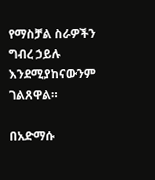የማስቻል ስራዎችን ግብረ ኃይሉ እንደሚያከናውንም ገልጸዋል።

በአድማሱ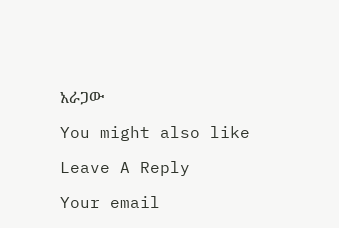አራጋው

You might also like

Leave A Reply

Your email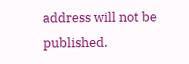address will not be published.